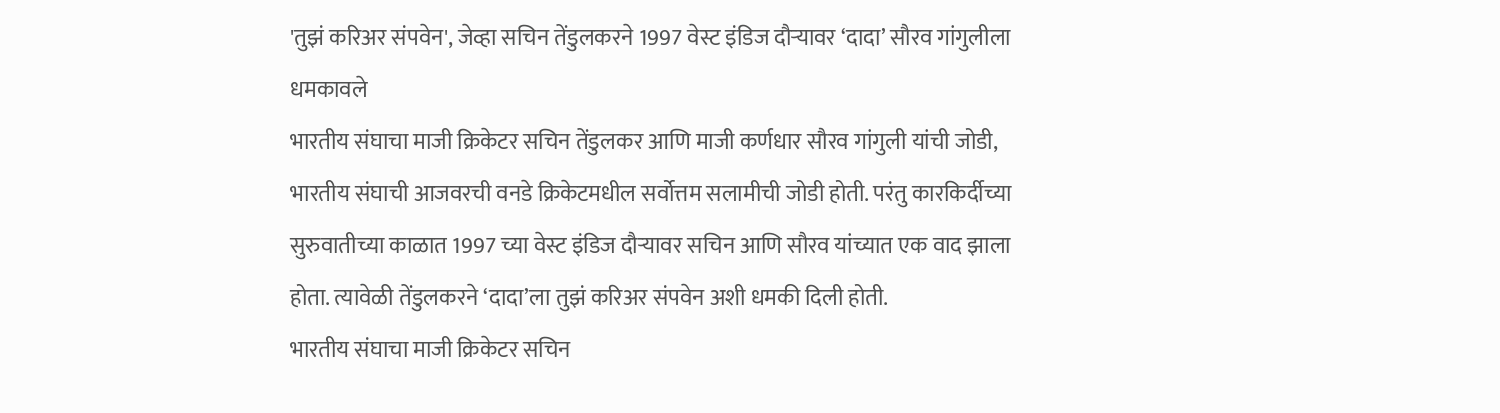'तुझं करिअर संपवेन', जेव्हा सचिन तेंडुलकरने 1997 वेस्ट इंडिज दौऱ्यावर ‘दादा’ सौरव गांगुलीला धमकावले
भारतीय संघाचा माजी क्रिकेटर सचिन तेंडुलकर आणि माजी कर्णधार सौरव गांगुली यांची जोडी, भारतीय संघाची आजवरची वनडे क्रिकेटमधील सर्वोत्तम सलामीची जोडी होती. परंतु कारकिर्दीच्या सुरुवातीच्या काळात 1997 च्या वेस्ट इंडिज दौऱ्यावर सचिन आणि सौरव यांच्यात एक वाद झाला होता. त्यावेळी तेंडुलकरने ‘दादा’ला तुझं करिअर संपवेन अशी धमकी दिली होती.
भारतीय संघाचा माजी क्रिकेटर सचिन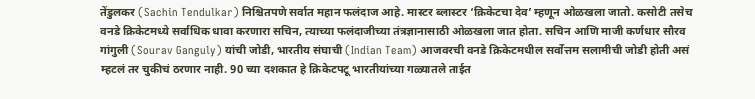तेंडुलकर (Sachin Tendulkar) निश्चितपणे सर्वात महान फलंदाज आहे. मास्टर ब्लास्टर ‘क्रिकेटचा देव’ म्हणून ओळखला जातो. कसोटी तसेच वनडे क्रिकेटमध्ये सर्वाधिक धावा करणारा सचिन, त्याच्या फलंदाजीच्या तंत्रज्ञानासाठी ओळखला जात होता. सचिन आणि माजी कर्णधार सौरव गांगुली (Sourav Ganguly) यांची जोडी, भारतीय संघाची (Indian Team) आजवरची वनडे क्रिकेटमधील सर्वोत्तम सलामीची जोडी होती असं म्हटलं तर चुकीचं ठरणार नाही. 90 च्या दशकात हे क्रिकेटपटू भारतीयांच्या गळ्यातले ताईत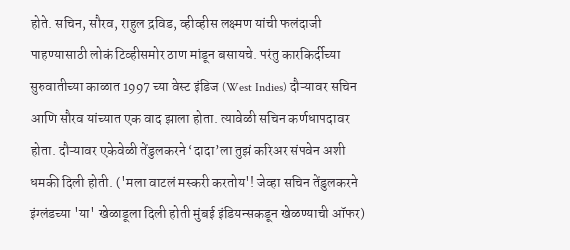होते. सचिन, सौरव, राहुल द्रविड, व्हीव्हीस लक्ष्मण यांची फलंदाजी पाहण्यासाठी लोकं टिव्हीसमोर ठाण मांडून बसायचे. परंतु कारकिर्दीच्या सुरुवातीच्या काळात 1997 च्या वेस्ट इंडिज (West Indies) दौऱ्यावर सचिन आणि सौरव यांच्यात एक वाद झाला होता. त्यावेळी सचिन कर्णधापदावर होता. दौऱ्यावर एकेवेळी तेंडुलकरने ‘दादा’ला तुझं करिअर संपवेन अशी धमकी दिली होती. ('मला वाटलं मस्करी करतोय'! जेव्हा सचिन तेंडुलकरने इंग्लंडच्या 'या' खेळाडूला दिली होती मुंबई इंडियन्सकडून खेळण्याची ऑफर)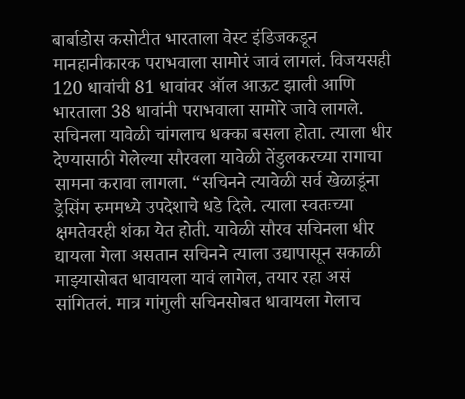बार्बाडोस कसोटीत भारताला वेस्ट इंडिजकडून मानहानीकारक पराभवाला सामोरं जावं लागलं. विजयसही 120 धावांची 81 धावांवर ऑल आऊट झाली आणि भारताला 38 धावांनी पराभवाला सामोरे जावे लागले. सचिनला यावेळी चांगलाच धक्का बसला होता. त्याला धीर देण्यासाठी गेलेल्या सौरवला यावेळी तेंडुलकरच्या रागाचा सामना करावा लागला. “सचिनने त्यावेळी सर्व खेळाडूंना ड्रेसिंग रुममध्ये उपदेशाचे धडे दिले. त्याला स्वतःच्या क्षमतेवरही शंका येत होती. यावेळी सौरव सचिनला धीर द्यायला गेला असतान सचिनने त्याला उद्यापासून सकाळी माझ्यासोबत धावायला यावं लागेल, तयार रहा असं सांगितलं. मात्र गांगुली सचिनसोबत धावायला गेलाच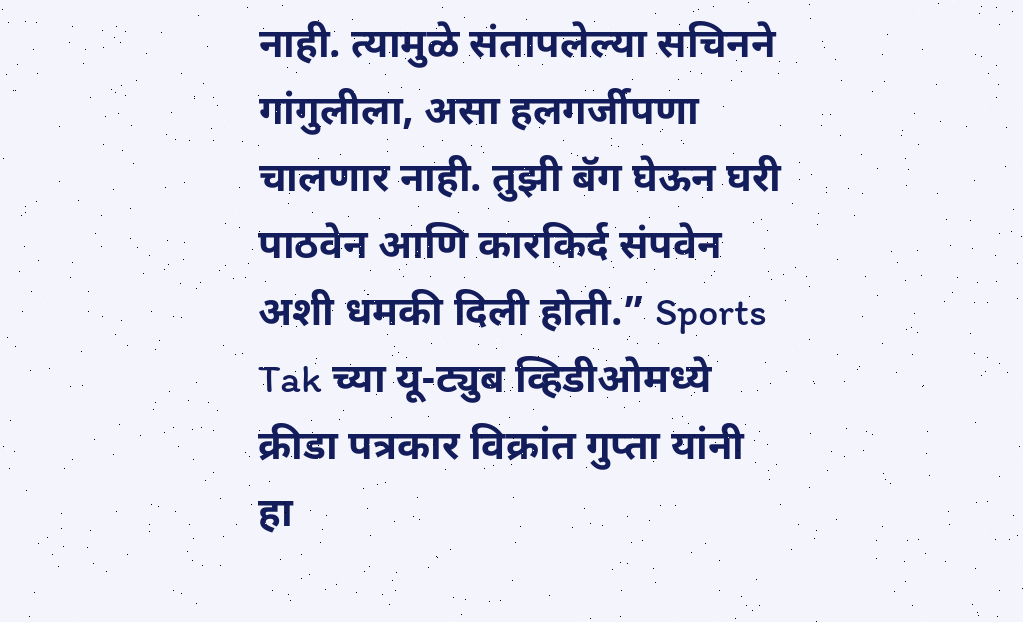नाही. त्यामुळे संतापलेल्या सचिनने गांगुलीला, असा हलगर्जीपणा चालणार नाही. तुझी बॅग घेऊन घरी पाठवेन आणि कारकिर्द संपवेन अशी धमकी दिली होती.” Sports Tak च्या यू-ट्युब व्हिडीओमध्ये क्रीडा पत्रकार विक्रांत गुप्ता यांनी हा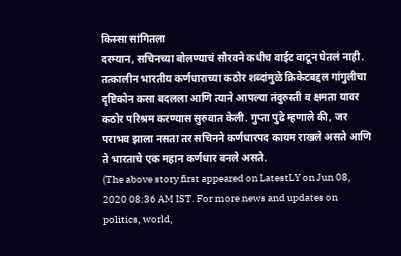किस्सा सांगितला
दरम्यान, सचिनच्या बोलण्याचं सौरवने कधीच वाईट वाटून घेतलं नाही. तत्कालीन भारतीय कर्णधाराच्या कठोर शब्दांमुळे क्रिकेटबद्दल गांगुलीचा दृष्टिकोन कसा बदलला आणि त्याने आपल्या तंदुरुस्ती व क्षमता यावर कठोर परिश्रम करण्यास सुरुवात केली. गुप्ता पुढे म्हणाले की, जर पराभव झाला नसता तर सचिनने कर्णधारपद कायम राखले असते आणि ते भारताचे एक महान कर्णधार बनले असते.
(The above story first appeared on LatestLY on Jun 08, 2020 08:36 AM IST. For more news and updates on politics, world,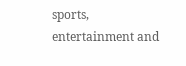sports, entertainment and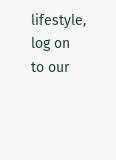lifestyle, log on to our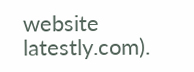website latestly.com).